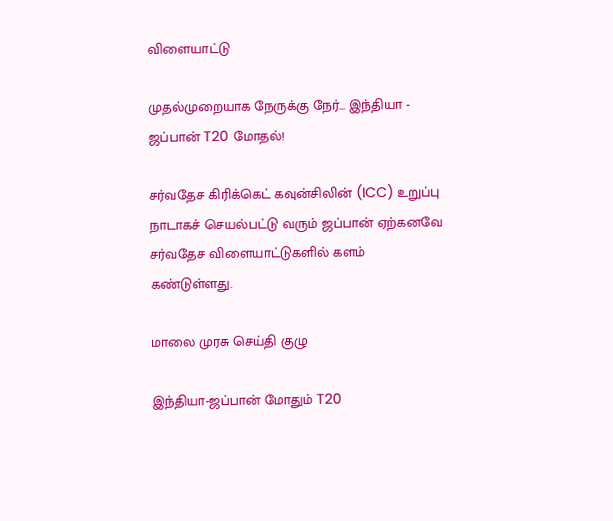விளையாட்டு

முதல்முறையாக நேருக்கு நேர்... இந்தியா - ஜப்பான் T20 மோதல்!

சர்வதேச கிரிக்கெட் கவுன்சிலின் (ICC) உறுப்பு நாடாகச் செயல்பட்டு வரும் ஜப்பான் ஏற்கனவே சர்வதேச விளையாட்டுகளில் களம் கண்டுள்ளது.

மாலை முரசு செய்தி குழு

இந்தியா-ஜப்பான் மோதும் T20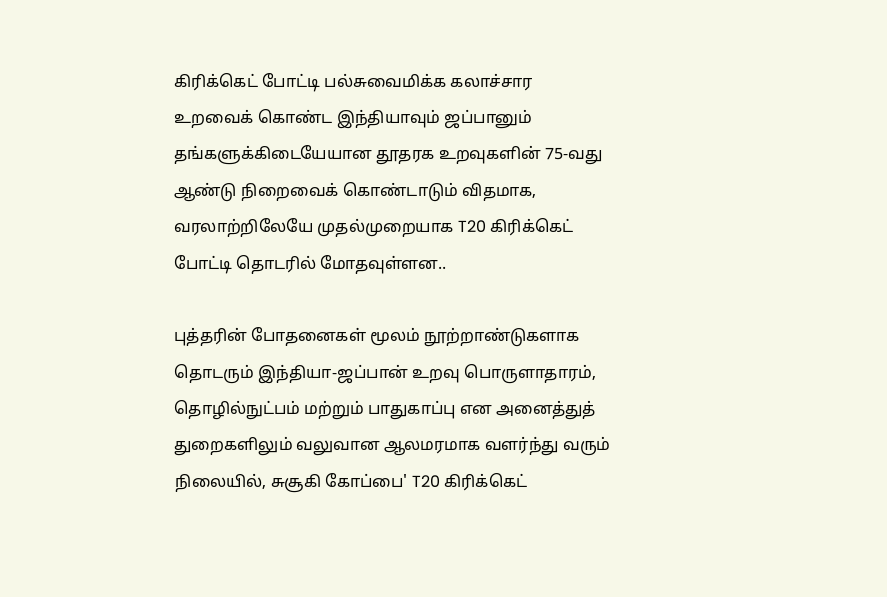கிரிக்கெட் போட்டி பல்சுவைமிக்க கலாச்சார உறவைக் கொண்ட இந்தியாவும் ஜப்பானும் தங்களுக்கிடையேயான தூதரக உறவுகளின் 75-வது ஆண்டு நிறைவைக் கொண்டாடும் விதமாக, வரலாற்றிலேயே முதல்முறையாக T20 கிரிக்கெட் போட்டி தொடரில் மோதவுள்ளன..

புத்தரின் போதனைகள் மூலம் நூற்றாண்டுகளாக தொடரும் இந்தியா-ஜப்பான் உறவு பொருளாதாரம், தொழில்நுட்பம் மற்றும் பாதுகாப்பு என அனைத்துத் துறைகளிலும் வலுவான ஆலமரமாக வளர்ந்து வரும் நிலையில், சுசூகி கோப்பை' T20 கிரிக்கெட்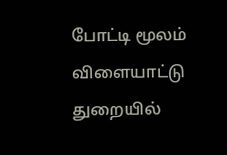போட்டி மூலம் விளையாட்டு துறையில்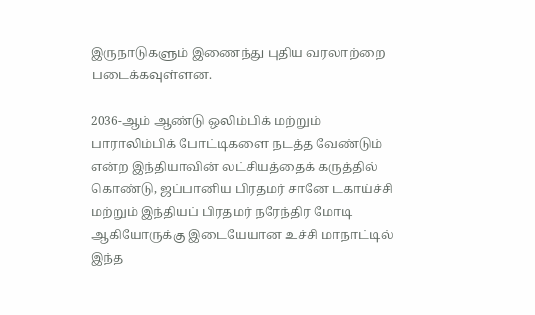இருநாடுகளும் இணைந்து புதிய வரலாற்றை படைக்கவுள்ளன.

2036-ஆம் ஆண்டு ஒலிம்பிக் மற்றும் பாராலிம்பிக் போட்டிகளை நடத்த வேண்டும் என்ற இந்தியாவின் லட்சியத்தைக் கருத்தில் கொண்டு, ஜப்பானிய பிரதமர் சானே டகாய்ச்சி மற்றும் இந்தியப் பிரதமர் நரேந்திர மோடி ஆகியோருக்கு இடையேயான உச்சி மாநாட்டில் இந்த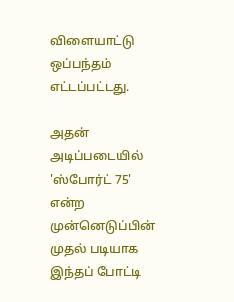விளையாட்டு ஒப்பந்தம் எட்டப்பட்டது.

அதன் அடிப்படையில் 'ஸ்போர்ட் 75' என்ற முன்னெடுப்பின் முதல் படியாக இந்தப் போட்டி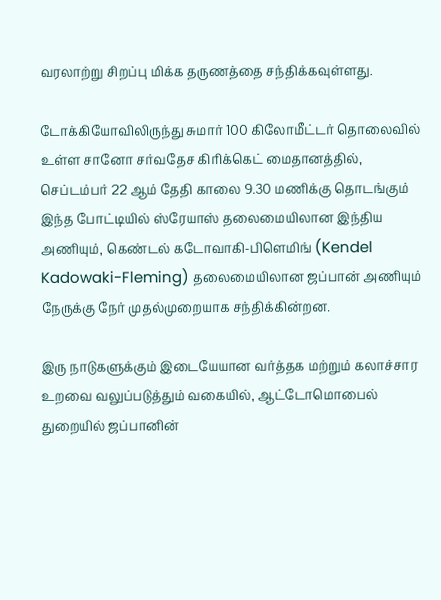வரலாற்று சிறப்பு மிக்க தருணத்தை சந்திக்கவுள்ளது.

டோக்கியோவிலிருந்து சுமார் 100 கிலோமீட்டர் தொலைவில் உள்ள சானோ சர்வதேச கிரிக்கெட் மைதானத்தில், செப்டம்பர் 22 ஆம் தேதி காலை 9.30 மணிக்கு தொடங்கும் இந்த போட்டியில் ஸ்ரேயாஸ் தலைமையிலான இந்திய அணியும், கெண்டல் கடோவாகி-பிளெமிங் (Kendel Kadowaki-Fleming) தலைமையிலான ஜப்பான் அணியும் நேருக்கு நேர் முதல்முறையாக சந்திக்கின்றன.

இரு நாடுகளுக்கும் இடையேயான வர்த்தக மற்றும் கலாச்சார உறவை வலுப்படுத்தும் வகையில், ஆட்டோமொபைல் துறையில் ஜப்பானின்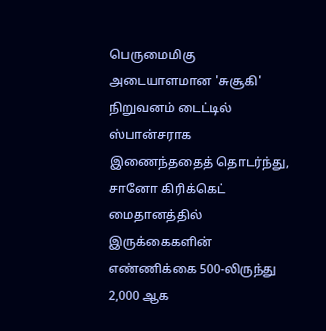பெருமைமிகு அடையாளமான 'சுசூகி' நிறுவனம் டைட்டில் ஸ்பான்சராக இணைந்ததைத் தொடர்ந்து, சானோ கிரிக்கெட் மைதானத்தில் இருக்கைகளின் எண்ணிக்கை 500-லிருந்து 2,000 ஆக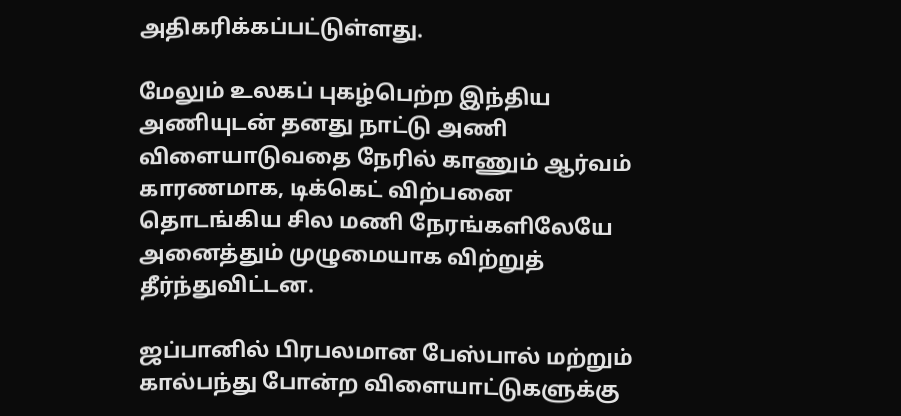அதிகரிக்கப்பட்டுள்ளது.

மேலும் உலகப் புகழ்பெற்ற இந்திய அணியுடன் தனது நாட்டு அணி விளையாடுவதை நேரில் காணும் ஆர்வம் காரணமாக, டிக்கெட் விற்பனை தொடங்கிய சில மணி நேரங்களிலேயே அனைத்தும் முழுமையாக விற்றுத் தீர்ந்துவிட்டன.

ஜப்பானில் பிரபலமான பேஸ்பால் மற்றும் கால்பந்து போன்ற விளையாட்டுகளுக்கு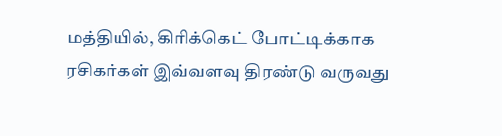மத்தியில், கிரிக்கெட் போட்டிக்காக ரசிகர்கள் இவ்வளவு திரண்டு வருவது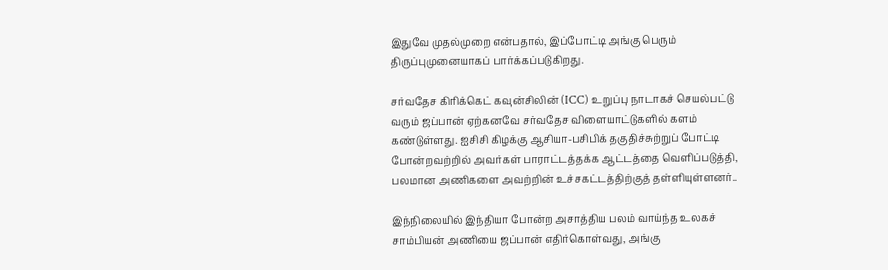இதுவே முதல்முறை என்பதால், இப்போட்டி அங்கு பெரும் திருப்புமுனையாகப் பார்க்கப்படுகிறது.

சர்வதேச கிரிக்கெட் கவுன்சிலின் (ICC) உறுப்பு நாடாகச் செயல்பட்டு வரும் ஜப்பான் ஏற்கனவே சர்வதேச விளையாட்டுகளில் களம் கண்டுள்ளது. ஐசிசி கிழக்கு ஆசியா-பசிபிக் தகுதிச்சுற்றுப் போட்டி போன்றவற்றில் அவர்கள் பாராட்டத்தக்க ஆட்டத்தை வெளிப்படுத்தி, பலமான அணிகளை அவற்றின் உச்சகட்டத்திற்குத் தள்ளியுள்ளனர்..

இந்நிலையில் இந்தியா போன்ற அசாத்திய பலம் வாய்ந்த உலகச் சாம்பியன் அணியை ஜப்பான் எதிர்கொள்வது, அங்கு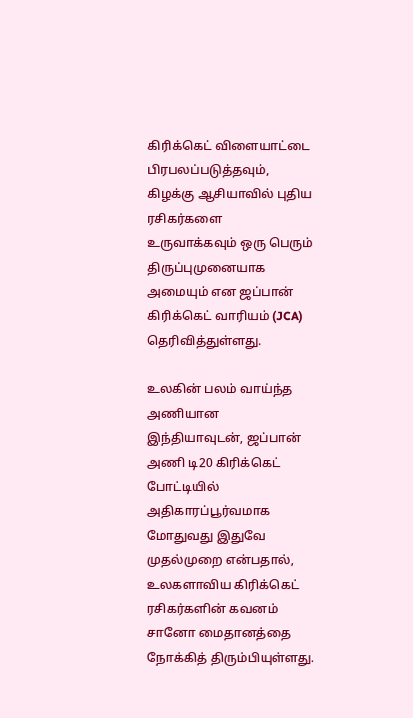கிரிக்கெட் விளையாட்டை பிரபலப்படுத்தவும், கிழக்கு ஆசியாவில் புதிய ரசிகர்களை உருவாக்கவும் ஒரு பெரும் திருப்புமுனையாக அமையும் என ஜப்பான் கிரிக்கெட் வாரியம் (JCA) தெரிவித்துள்ளது.

உலகின் பலம் வாய்ந்த அணியான இந்தியாவுடன், ஜப்பான் அணி டி20 கிரிக்கெட் போட்டியில் அதிகாரப்பூர்வமாக மோதுவது இதுவே முதல்முறை என்பதால், உலகளாவிய கிரிக்கெட் ரசிகர்களின் கவனம் சானோ மைதானத்தை நோக்கித் திரும்பியுள்ளது.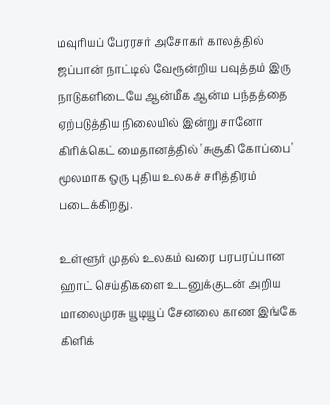மவுரியப் பேரரசர் அசோகர் காலத்தில் ஜப்பான் நாட்டில் வேரூன்றிய பவுத்தம் இரு நாடுகளிடையே ஆன்மீக ஆன்ம பந்தத்தை ஏற்படுத்திய நிலையில் இன்று சானோ கிரிக்கெட் மைதானத்தில் 'சுசூகி கோப்பை' மூலமாக ஒரு புதிய உலகச் சரித்திரம் படைக்கிறது.

உள்ளூர் முதல் உலகம் வரை பரபரப்பான ஹாட் செய்திகளை உடனுக்குடன் அறிய மாலைமுரசு யூடியூப் சேனலை காண இங்கே கிளிக்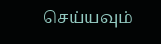செய்யவும்